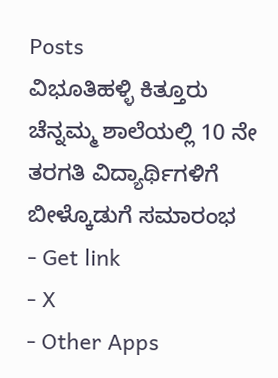Posts
ವಿಭೂತಿಹಳ್ಳಿ ಕಿತ್ತೂರು ಚೆನ್ನಮ್ಮ ಶಾಲೆಯಲ್ಲಿ 10 ನೇ ತರಗತಿ ವಿದ್ಯಾರ್ಥಿಗಳಿಗೆ ಬೀಳ್ಕೊಡುಗೆ ಸಮಾರಂಭ
- Get link
- X
- Other Apps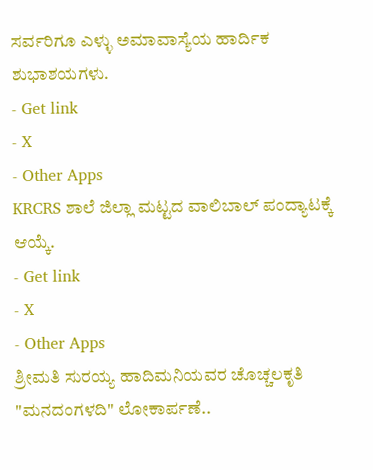ಸರ್ವರಿಗೂ ಎಳ್ಳು ಅಮಾವಾಸ್ಯೆಯ ಹಾರ್ದಿಕ ಶುಭಾಶಯಗಳು.
- Get link
- X
- Other Apps
KRCRS ಶಾಲೆ ಜಿಲ್ಲಾ ಮಟ್ಟದ ವಾಲಿಬಾಲ್ ಪಂದ್ಯಾಟಕ್ಕೆ ಆಯ್ಕೆ.
- Get link
- X
- Other Apps
ಶ್ರೀಮತಿ ಸುರಯ್ಯ ಹಾದಿಮನಿಯವರ ಚೊಚ್ಚಲಕೃತಿ "ಮನದಂಗಳದಿ" ಲೋಕಾರ್ಪಣೆ..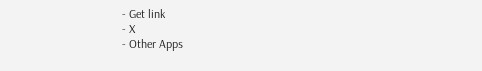- Get link
- X
- Other Apps